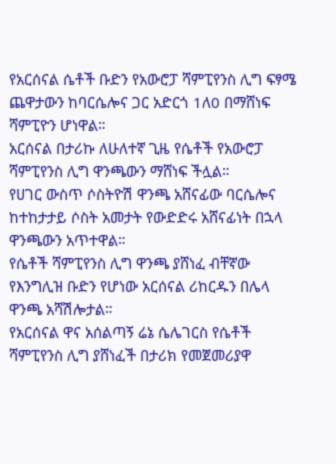የአርሰናል ሴቶች ቡድን የአውሮፓ ሻምፒየንስ ሊግ ፍፃሜ ጨዋታውን ከባርሴሎና ጋር አድርጎ 1ለ0 በማሸነፍ ሻምፒዮን ሆነዋል።
አርሰናል በታሪኩ ለሁለተኛ ጊዜ የሴቶች የአውሮፓ ሻምፒየንስ ሊግ ዋንጫውን ማሸነፍ ችሏል።
የሀገር ውስጥ ሶስትዮሽ ዋንጫ አሸናፊው ባርሴሎና ከተከታታይ ሶስት አመታት የውድድሩ አሸናፊነት በኋላ ዋንጫውን አጥተዋል።
የሴቶች ሻምፒየንስ ሊግ ዋንጫ ያሸነፈ ብቸኛው የእንግሊዝ ቡድን የሆነው አርሰናል ሪከርዱን በሌላ ዋንጫ አሻሽሎታል።
የአርሰናል ዋና አሰልጣኝ ሬኔ ሴሌገርስ የሴቶች ሻምፒየንስ ሊግ ያሸነፈች በታሪክ የመጀመሪያዋ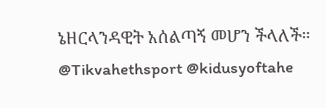ኔዘርላንዳዊት አሰልጣኝ መሆን ችላለች።
@Tikvahethsport @kidusyoftahe